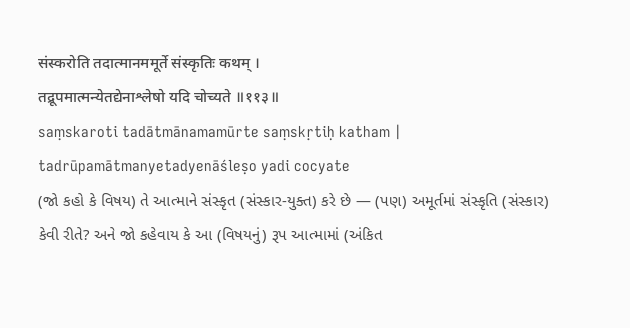संस्करोति तदात्मानममूर्ते संस्कृतिः कथम् ।
तद्रूपमात्मन्येतद्येनाश्लेषो यदि चोच्यते ॥११३॥
saṃskaroti tadātmānamamūrte saṃskṛtiḥ katham |
tadrūpamātmanyetadyenāśleṣo yadi cocyate
(જો કહો કે વિષય) તે આત્માને સંસ્કૃત (સંસ્કાર-યુક્ત) કરે છે — (પણ) અમૂર્તમાં સંસ્કૃતિ (સંસ્કાર) કેવી રીતે? અને જો કહેવાય કે આ (વિષયનું) રૂપ આત્મામાં (અંકિત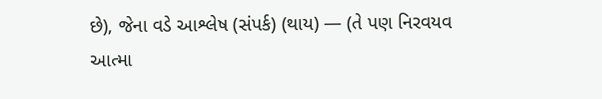છે), જેના વડે આશ્લેષ (સંપર્ક) (થાય) — (તે પણ નિરવયવ આત્મા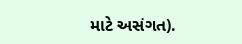માટે અસંગત).